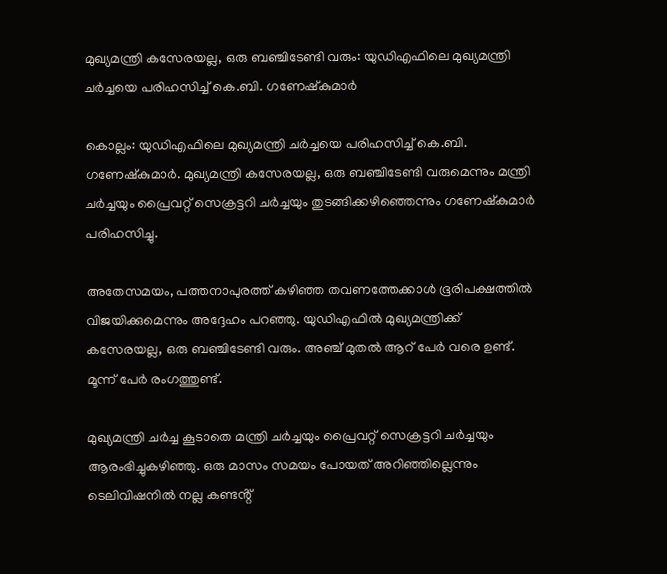മുഖ്യമന്ത്രി കസേരയല്ല, ഒരു ബഞ്ചിടേണ്ടി വരും: യുഡിഎഫിലെ മുഖ്യമന്ത്രി ചർച്ചയെ പരിഹസിച്ച് കെ.ബി. ഗണേഷ്കുമാർ

കൊല്ലം: യുഡിഎഫിലെ മുഖ്യമന്ത്രി ചർച്ചയെ പരിഹസിച്ച് കെ.ബി. ഗണേഷ്കുമാർ. മുഖ്യമന്ത്രി കസേരയല്ല, ഒരു ബഞ്ചിടേണ്ടി വരുമെന്നും മന്ത്രി ചർച്ചയും പ്രൈവറ്റ് സെക്രട്ടറി ചർച്ചയും തുടങ്ങിക്കഴിഞ്ഞെന്നും ഗണേഷ്കുമാർ പരിഹസിച്ചു.

അതേസമയം, പത്തനാപുരത്ത് കഴിഞ്ഞ തവണത്തേക്കാൾ ഭൂരിപക്ഷത്തിൽ വിജയിക്കുമെന്നും അദ്ദേഹം പറഞ്ഞു. യുഡിഎഫിൽ മുഖ്യമന്ത്രിക്ക് കസേരയല്ല, ഒരു ബഞ്ചിടേണ്ടി വരും. അഞ്ച് മുതൽ ആറ് പേർ വരെ ഉണ്ട്. മൂന്ന് പേർ രംഗത്തുണ്ട്.

മുഖ്യമന്ത്രി ചർച്ച കൂടാതെ മന്ത്രി ചർച്ചയും പ്രൈവറ്റ് സെക്രട്ടറി ചർച്ചയും ആരംഭിച്ചുകഴിഞ്ഞു. ഒരു മാസം സമയം പോയത് അറിഞ്ഞില്ലെന്നും ടെലിവിഷനിൽ നല്ല കണ്ടൻ്റ്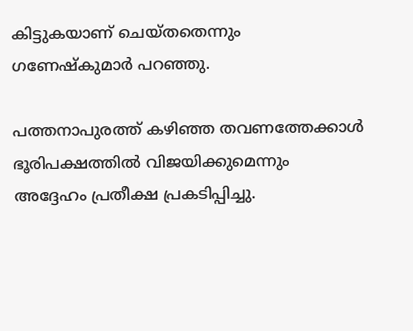കിട്ടുകയാണ് ചെയ്തതെന്നും ഗണേഷ്കുമാർ പറഞ്ഞു.

പത്തനാപുരത്ത് കഴിഞ്ഞ തവണത്തേക്കാൾ ഭൂരിപക്ഷത്തിൽ വിജയിക്കുമെന്നും അദ്ദേഹം പ്രതീക്ഷ പ്രകടിപ്പിച്ചു.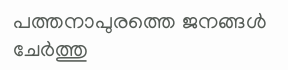പത്തനാപുരത്തെ ജനങ്ങൾ ചേർത്തു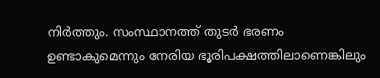നിർത്തും. സംസ്ഥാനത്ത് തുടർ ഭരണം ഉണ്ടാകുമെന്നും നേരിയ ഭൂരിപക്ഷത്തിലാണെങ്കിലും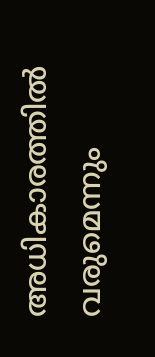അധികാരത്തിൽ വരുമെന്നും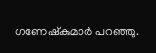ഗണേഷ്കുമാർ പറഞ്ഞു.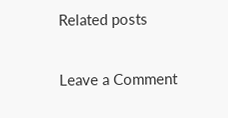Related posts

Leave a Comment